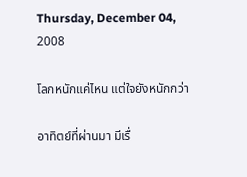Thursday, December 04, 2008

โลกหนักแค่ไหน แต่ใจยังหนักกว่า

อาทิตย์ที่ผ่านมา มีเรื่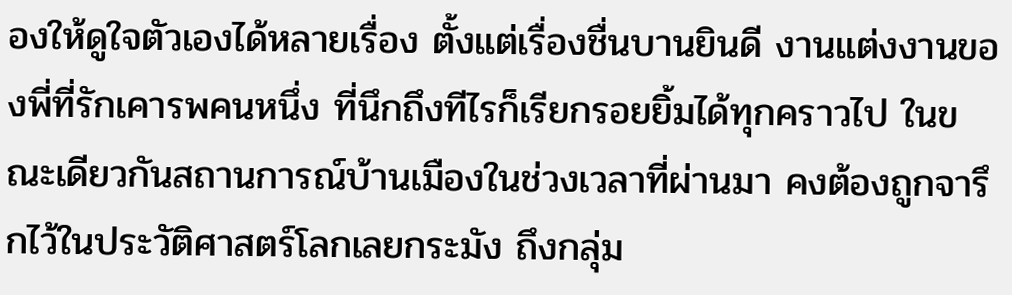องให้ดูใจตัวเองได้หลายเรื่อง ตั้งแต่เรื่องชื่นบานยินดี งานแต่งงานของพี่ที่รักเคารพคนหนึ่ง ที่นึกถึงทีไรก็เรียกรอยยิ้มได้ทุกคราวไป ในขณะเดียวกันสถานการณ์บ้านเมืองในช่วงเวลาที่ผ่านมา คงต้องถูกจารึกไว้ในประวัติศาสตร์โลกเลยกระมัง ถึงกลุ่ม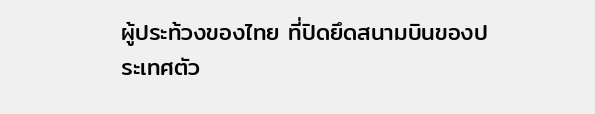ผู้ประท้วงของไทย ที่ปิดยึดสนามบินของประเทศตัว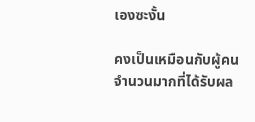เองซะงั้น

คงเป็นเหมือนกับผู้คนจำนวนมากที่ได้รับผล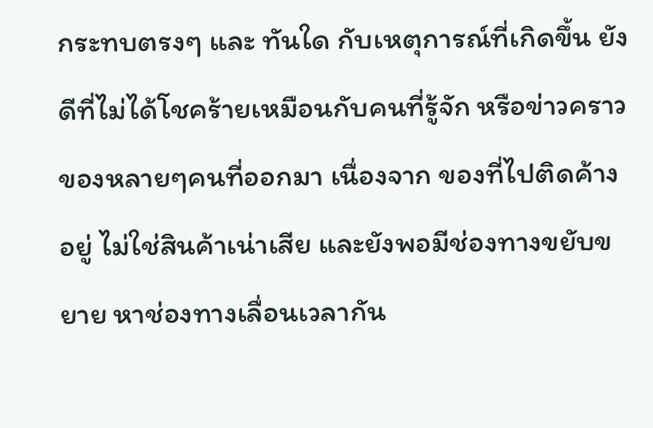กระทบตรงๆ และ ทันใด กับเหตุการณ์ที่เกิดขึ้น ยังดีที่ไม่ได้โชคร้ายเหมือนกับคนที่รู้จัก หรือข่าวคราวของหลายๆคนที่ออกมา เนื่องจาก ของที่ไปติดค้างอยู่ ไม่ใช่สินค้าเน่าเสีย และยังพอมีช่องทางขยับขยาย หาช่องทางเลื่อนเวลากัน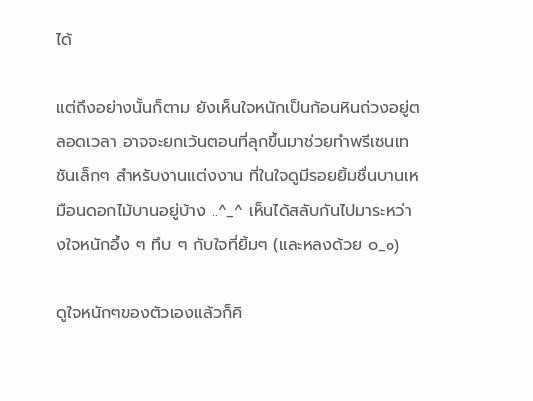ได้

แต่ถึงอย่างนั้นก็ตาม ยังเห็นใจหนักเป็นก้อนหินถ่วงอยู่ตลอดเวลา อาจจะยกเว้นตอนที่ลุกขึ้นมาช่วยทำพรีเซนเทชันเล็กๆ สำหรับงานแต่งงาน ที่ในใจดูมีรอยยิ้มชื่นบานเหมือนดอกไม้บานอยู่บ้าง ..^_^ เห็นได้สลับกันไปมาระหว่างใจหนักอึ้ง ๆ ทึบ ๆ กับใจที่ยิ้มๆ (และหลงด้วย ๐_o)

ดูใจหนักๆของตัวเองแล้วก็คิ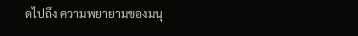ดไปถึง ความพยายามของมนุ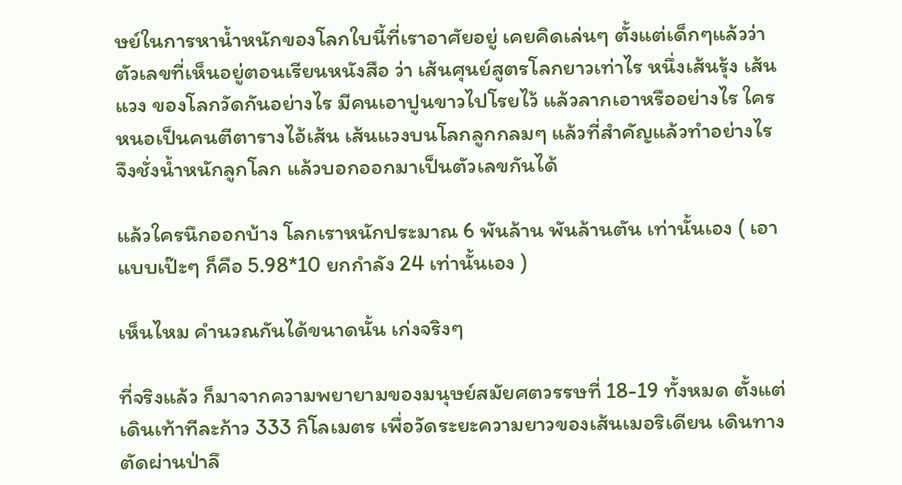ษย์ในการหาน้ำหนักของโลกใบนี้ที่เราอาศัยอยู่ เคยคิดเล่นๆ ตั้งแต่เด็กๆแล้วว่า ตัวเลขที่เห็นอยู่ตอนเรียนหนังสือ ว่า เส้นศุนย์สูตรโลกยาวเท่าไร หนึ่งเส้นรุ้ง เส้นแวง ของโลกวัดกันอย่างไร มีคนเอาปูนขาวไปโรยไว้ แล้วลากเอาหรืออย่างไร ใครหนอเป็นคนตีตารางไอ้เส้น เส้นแวงบนโลกลูกกลมๆ แล้วที่สำคัญแล้วทำอย่างไร จึงชั่งน้ำหนักลูกโลก แล้วบอกออกมาเป็นตัวเลขกันได้

แล้วใครนึกออกบ้าง โลกเราหนักประมาณ 6 พันล้าน พันล้านตัน เท่านั้นเอง ( เอาแบบเป๊ะๆ ก็คือ 5.98*10 ยกกำลัง 24 เท่านั้นเอง )

เห็นไหม คำนวณกันได้ขนาดนั้น เก่งจริงๆ

ที่จริงแล้ว ก็มาจากความพยายามของมนุษย์สมัยศตวรรษที่ 18-19 ทั้งหมด ตั้งแต่เดินเท้าทีละก้าว 333 กิโลเมตร เพื่อวัดระยะความยาวของเส้นเมอริเดียน เดินทางตัดผ่านป่าลึ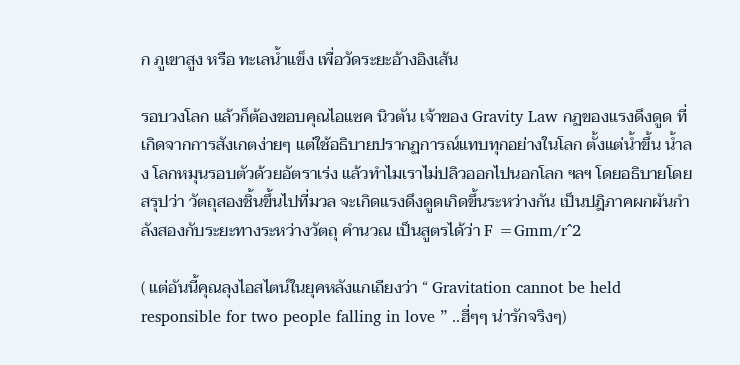ก ภูเขาสูง หรือ ทะเลน้ำแข็ง เพื่อวัดระยะอ้างอิงเส้น

รอบวงโลก แล้วก็ต้องขอบคุณไอแซค นิวตัน เจ้าของ Gravity Law กฏของแรงดึงดูด ที่เกิดจากการสังเกตง่ายๆ แต่ใช้อธิบายปรากฏการณ์แทบทุกอย่างในโลก ตั้งแต่น้ำขึ้น น้ำลง โลกหมุนรอบตัวด้วยอัตราเร่ง แล้วทำไมเราไม่ปลิวออกไปนอกโลก ฯลฯ โดยอธิบายโดยสรุปว่า วัตถุสองชิ้นขึ้นไปที่มวล จะเกิดแรงดึงดูดเกิดขึ้นระหว่างกัน เป็นปฎิภาคผกผันกำลังสองกับระยะทางระหว่างวัตถุ คำนวณ เป็นสูตรได้ว่า F =Gmm/r^2

( แต่อันนี้คุณลุงไอสไตน์ในยุคหลังแกเถียงว่า “ Gravitation cannot be held responsible for two people falling in love ” ..ฮี่ๆๆ น่ารักจริงๆ)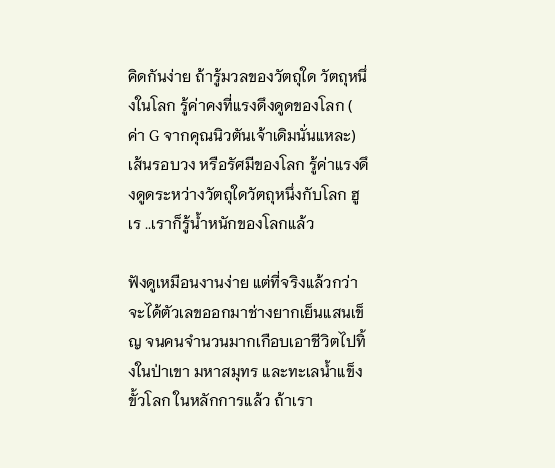คิดกันง่าย ถ้ารู้มวลของวัตถุใด วัตถุหนึ่งในโลก รู้ค่าคงที่แรงดึงดูดของโลก ( ค่า G จากคุณนิวตันเจ้าเดิมนั่นแหละ) เส้นรอบวง หรือรัศมีของโลก รู้ค่าแรงดึงดูดระหว่างวัตถุใดวัตถุหนึ่งกับโลก ฮูเร ..เราก็รู้น้ำหนักของโลกแล้ว

ฟังดูเหมือนงานง่าย แต่ที่จริงแล้วกว่าจะได้ตัวเลขออกมาช่างยากเย็นแสนเข็ญ จนคนจำนวนมากเกือบเอาชีวิตไปทิ้งในป่าเขา มหาสมุทร และทะเลน้ำแข็งขั้วโลก ในหลักการแล้ว ถ้าเรา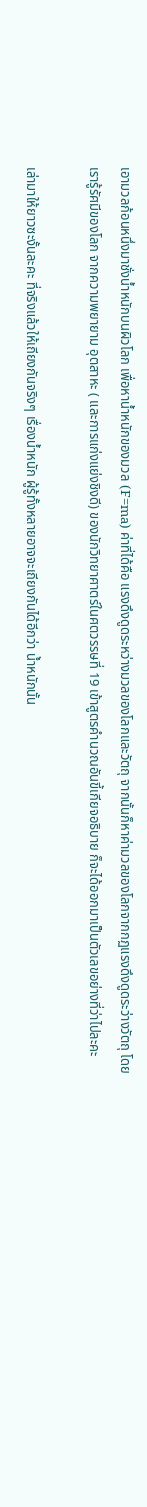เอามวลก้อนหนึ่งมาชั่งน้ำหนักบนผิวโลก เพื่อหาน้ำหนักของมวล (F=ma) ค่าที่ได้คือ แรงดึงดูดระหว่างมวลของโลกและวัตถุ จากนั้นก็หาค่ามวลของโลกจากกฏแรงดึงดูดระว่างวัตถุ โดยเรารู้รัศมีของโลก จากความพยายาม อุตสาหะ ( และการแก่งแย่งชิงดี) ของนักวิทยาศาตร์ในศตวรรษที่ 19 เข้าสูตรคำนวณอันขี้เกียจอธิบาย ก็จะได้ออกมาเป็นตัวเลขอย่างที่ว่าไปละคะ

เล่ามาให้ยาวซะงั้นละคะ ที่จริงแล้วให้เถียงกันจริงๆ เรื่องน้ำหนัก ผู้รู้ทั้งหลายอาจจะเถียงกันได้อีกว่า น้ำหนักนั้น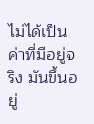ไม่ได้เป็นค่าที่มีอยู่จริง มันขึ้นอยู่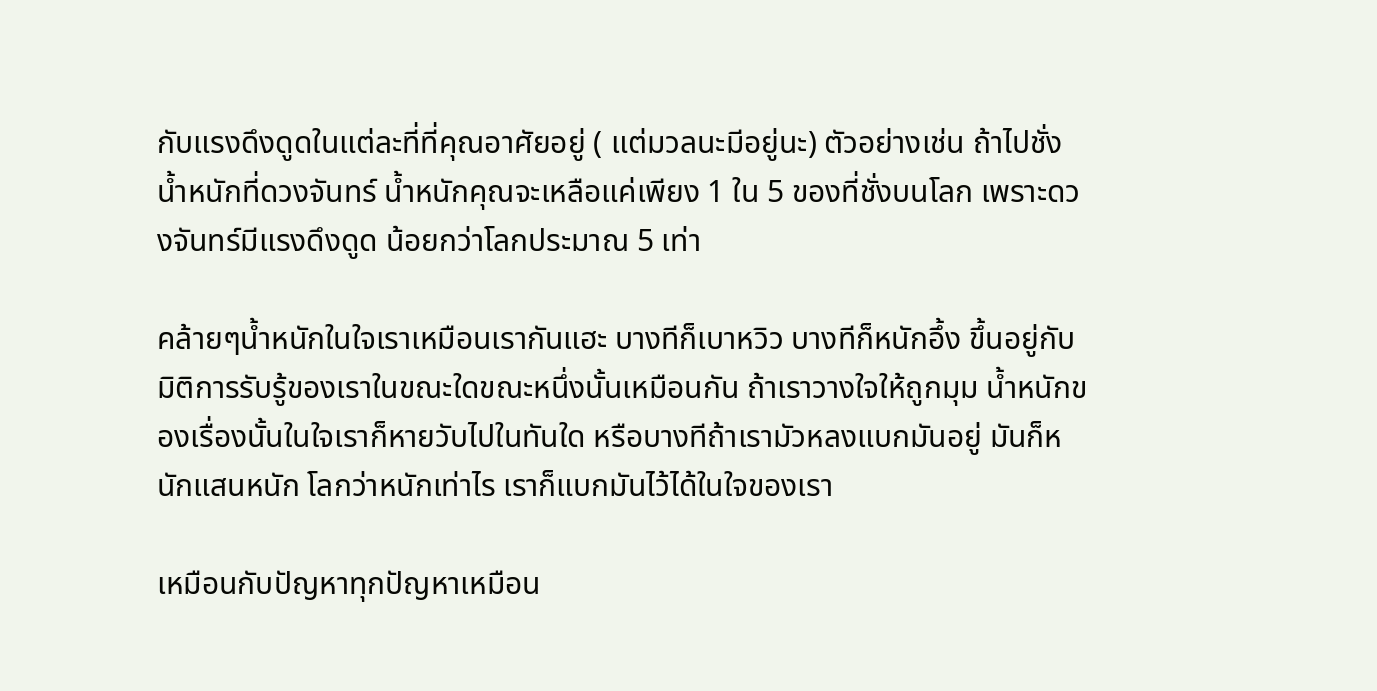กับแรงดึงดูดในแต่ละที่ที่คุณอาศัยอยู่ ( แต่มวลนะมีอยู่นะ) ตัวอย่างเช่น ถ้าไปชั่งน้ำหนักที่ดวงจันทร์ น้ำหนักคุณจะเหลือแค่เพียง 1 ใน 5 ของที่ชั่งบนโลก เพราะดวงจันทร์มีแรงดึงดูด น้อยกว่าโลกประมาณ 5 เท่า

คล้ายๆน้ำหนักในใจเราเหมือนเรากันแฮะ บางทีก็เบาหวิว บางทีก็หนักอึ้ง ขึ้นอยู่กับมิติการรับรู้ของเราในขณะใดขณะหนึ่งนั้นเหมือนกัน ถ้าเราวางใจให้ถูกมุม น้ำหนักของเรื่องนั้นในใจเราก็หายวับไปในทันใด หรือบางทีถ้าเรามัวหลงแบกมันอยู่ มันก็หนักแสนหนัก โลกว่าหนักเท่าไร เราก็แบกมันไว้ได้ในใจของเรา

เหมือนกับปัญหาทุกปัญหาเหมือน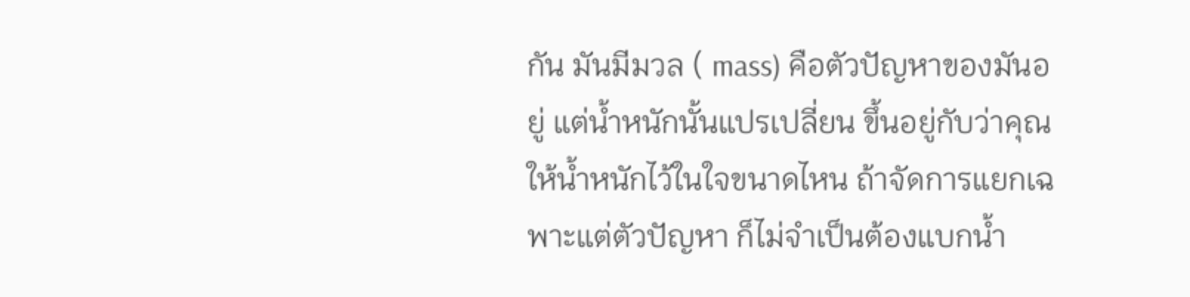กัน มันมีมวล ( mass) คือตัวปัญหาของมันอยู่ แต่น้ำหนักนั้นแปรเปลี่ยน ขึ้นอยู่กับว่าคุณให้น้ำหนักไว้ในใจขนาดไหน ถ้าจัดการแยกเฉพาะแต่ตัวปัญหา ก็ไม่จำเป็นต้องแบกน้ำ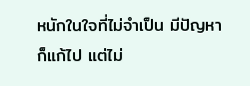หนักในใจที่ไม่จำเป็น มีปัญหาก็แก้ไป แต่ไม่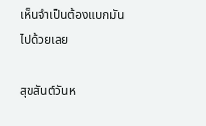เห็นจำเป็นต้องแบกมันไปด้วยเลย

สุขสันต์วันห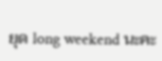ยุด long weekend นะคะ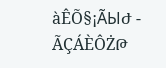àÊÕ§¡ÃЫԺ - ÃÇÁÈÔŻԹ